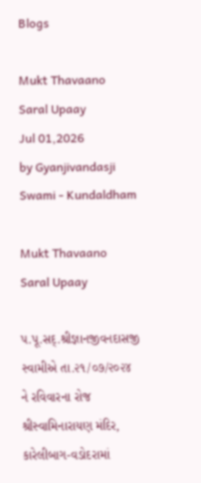Blogs

Mukt Thavaano Saral Upaay
Jul 01,2026
by Gyanjivandasji Swami - Kundaldham

Mukt Thavaano Saral Upaay

પ.પૂ.સદ્.શ્રીજ્ઞાનજીવનદાસજી સ્વામીએ તા.૨૧/૦૭/૨૦૨૪ ને રવિવારના રોજ શ્રીસ્વામિનારાયણ મંદિર, કારેલીબાગ-વડોદરામાં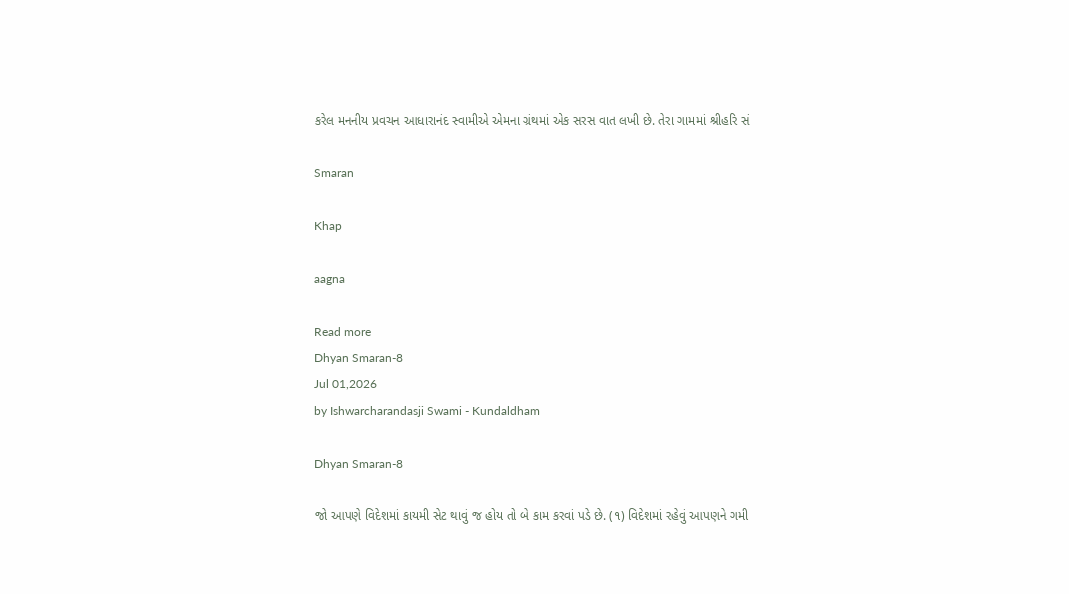કરેલ મનનીય પ્રવચન આધારાનંદ સ્વામીએ એમના ગ્રંથમાં એક સરસ વાત લખી છે. તેરા ગામમાં શ્રીહરિ સં

Smaran

Khap

aagna

Read more
Dhyan Smaran-8
Jul 01,2026
by Ishwarcharandasji Swami - Kundaldham

Dhyan Smaran-8

જો આપણે વિદેશમાં કાયમી સેટ થાવું જ હોય તો બે કામ કરવાં પડે છે. (૧) વિદેશમાં રહેવું આપણને ગમી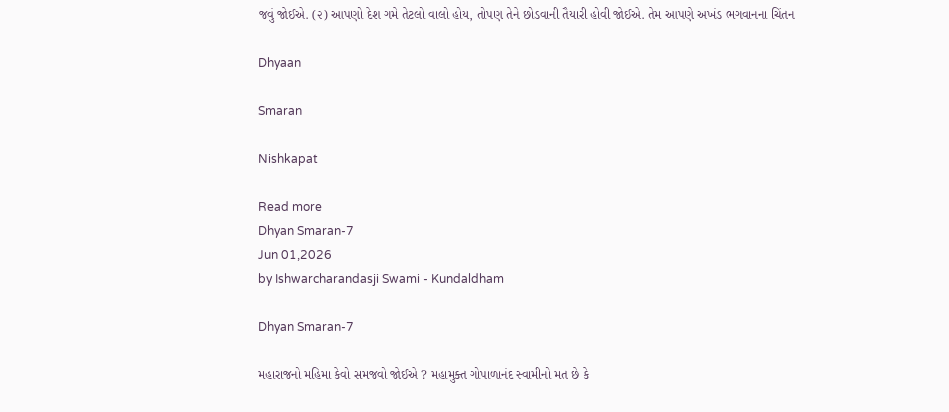જવું જોઈએ. (૨) આપણો દેશ ગમે તેટલો વાલો હોય, તોપણ તેને છોડવાની તૈયારી હોવી જોઈએ. તેમ આપણે અખંડ ભગવાનના ચિંતન

Dhyaan

Smaran

Nishkapat

Read more
Dhyan Smaran-7
Jun 01,2026
by Ishwarcharandasji Swami - Kundaldham

Dhyan Smaran-7

મહારાજનો મહિમા કેવો સમજવો જોઈએ ? મહામુક્ત ગોપાળાનંદ સ્વામીનો મત છે કે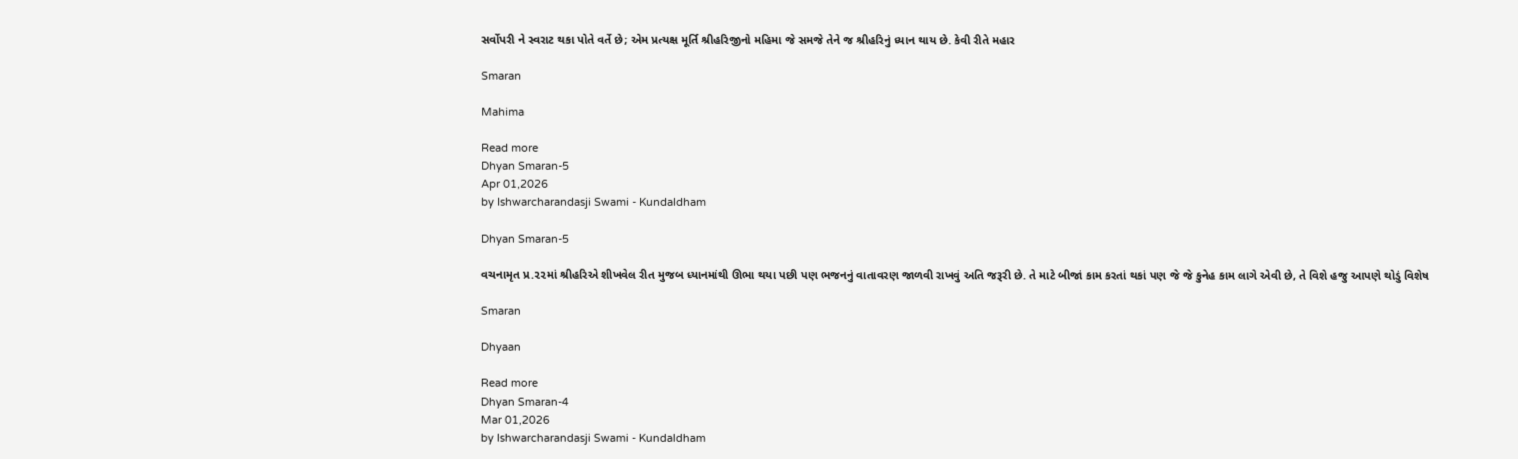સર્વોપરી ને સ્વરાટ થકા પોતે વર્તે છે; એમ પ્રત્યક્ષ મૂર્તિ શ્રીહરિજીનો મહિમા જે સમજે તેને જ શ્રીહરિનું ધ્યાન થાય છે. કેવી રીતે મહાર

Smaran

Mahima

Read more
Dhyan Smaran-5
Apr 01,2026
by Ishwarcharandasji Swami - Kundaldham

Dhyan Smaran-5

વચનામૃત પ્ર.૨૨માં શ્રીહરિએ શીખવેલ રીત મુજબ ધ્યાનમાંથી ઊભા થયા પછી પણ ભજનનું વાતાવરણ જાળવી રાખવું અતિ જરૂરી છે. તે માટે બીજાં કામ કરતાં થકાં પણ જે જે કુનેહ કામ લાગે એવી છે, તે વિશે હજુ આપણે થોડું વિશેષ

Smaran

Dhyaan

Read more
Dhyan Smaran-4
Mar 01,2026
by Ishwarcharandasji Swami - Kundaldham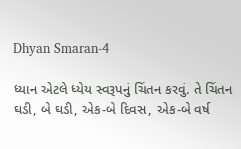Dhyan Smaran-4

ધ્યાન એટલે ધ્યેય સ્વરૂપનું ચિંતન કરવું. તે ચિંતન ઘડી, બે ઘડી, એક-બે દિવસ, એક-બે વર્ષ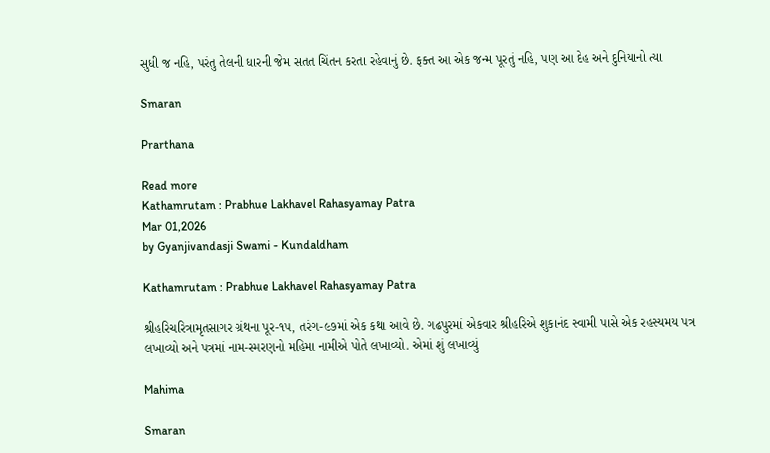સુધી જ નહિ, પરંતુ તેલની ધારની જેમ સતત ચિંતન કરતા રહેવાનું છે. ફક્ત આ એક જન્મ પૂરતું નહિ, પણ આ દેહ અને દુનિયાનો ત્યા

Smaran

Prarthana

Read more
Kathamrutam : Prabhue Lakhavel Rahasyamay Patra
Mar 01,2026
by Gyanjivandasji Swami - Kundaldham

Kathamrutam : Prabhue Lakhavel Rahasyamay Patra

શ્રીહરિચરિત્રામૃતસાગર ગ્રંથના પૂર-૧૫, તરંગ-૯૭માં એક કથા આવે છે. ગઢપુરમાં એકવાર શ્રીહરિએ શુકાનંદ સ્વામી પાસે એક રહસ્યમય પત્ર લખાવ્યો અને પત્રમાં નામ-સ્મરણનો મહિમા નામીએ પોતે લખાવ્યો. એમાં શું લખાવ્યું

Mahima

Smaran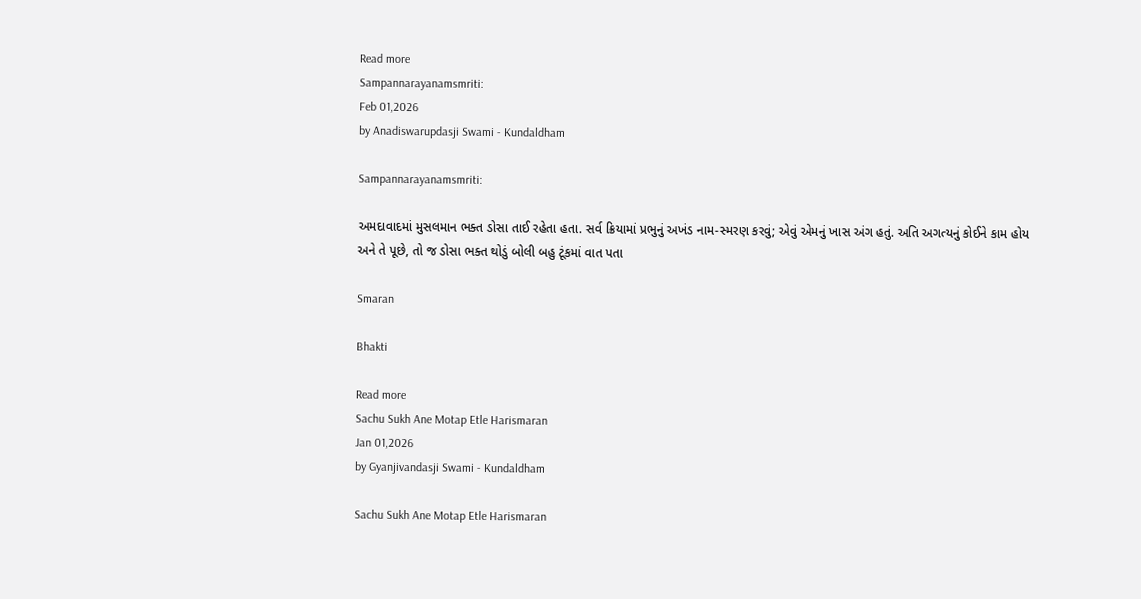Read more
Sampannarayanamsmriti:
Feb 01,2026
by Anadiswarupdasji Swami - Kundaldham

Sampannarayanamsmriti:

અમદાવાદમાં મુસલમાન ભક્ત ડોસા તાઈ રહેતા હતા. સર્વ ક્રિયામાં પ્રભુનું અખંડ નામ-સ્મરણ કરવું; એવું એમનું ખાસ અંગ હતું. અતિ અગત્યનું કોઈને કામ હોય અને તે પૂછે, તો જ ડોસા ભક્ત થોડું બોલી બહુ ટૂંકમાં વાત પતા

Smaran

Bhakti

Read more
Sachu Sukh Ane Motap Etle Harismaran
Jan 01,2026
by Gyanjivandasji Swami - Kundaldham

Sachu Sukh Ane Motap Etle Harismaran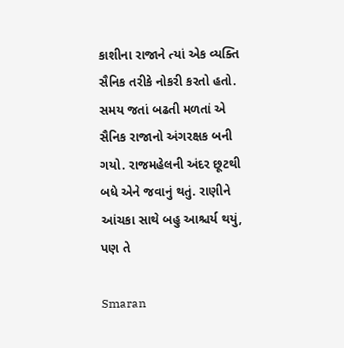કાશીના રાજાને ત્યાં એક વ્યક્તિ સૈનિક તરીકે નોકરી કરતો હતો. સમય જતાં બઢતી મળતાં એ સૈનિક રાજાનો અંગરક્ષક બની ગયો. રાજમહેલની અંદર છૂટથી બધે એને જવાનું થતું. રાણીને આંચકા સાથે બહુ આશ્ચર્ય થયું, પણ તે

Smaran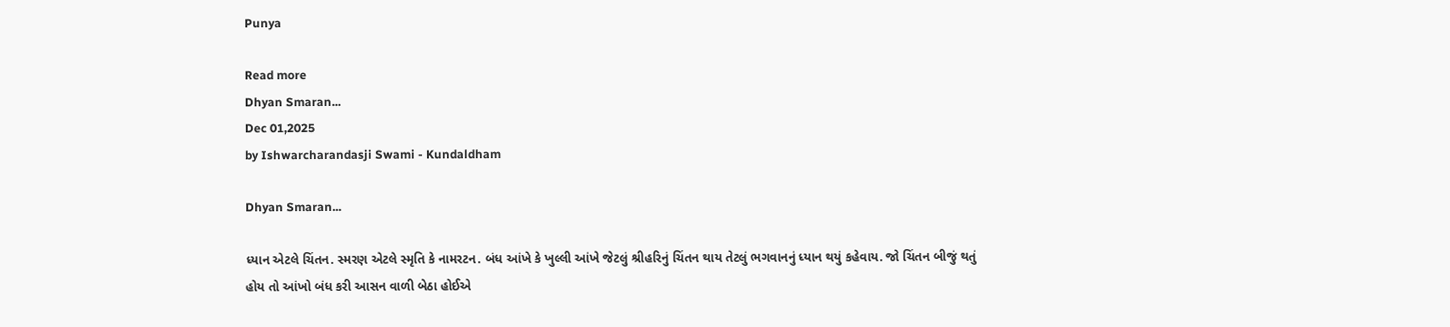Punya

Read more
Dhyan Smaran...
Dec 01,2025
by Ishwarcharandasji Swami - Kundaldham

Dhyan Smaran...

ધ્યાન એટલે ચિંતન. સ્મરણ એટલે સ્મૃતિ કે નામરટન. બંધ આંખે કે ખુલ્લી આંખે જેટલું શ્રીહરિનું ચિંતન થાય તેટલું ભગવાનનું ધ્યાન થયું કહેવાય. જો ચિંતન બીજું થતું હોય તો આંખો બંધ કરી આસન વાળી બેઠા હોઈએ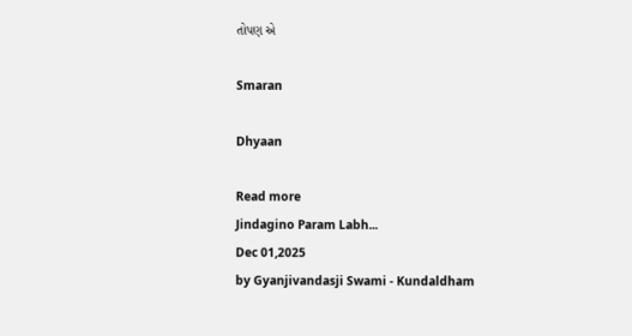તોપણ એ

Smaran

Dhyaan

Read more
Jindagino Param Labh...
Dec 01,2025
by Gyanjivandasji Swami - Kundaldham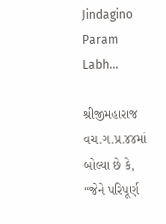Jindagino Param Labh...

શ્રીજીમહારાજ વચ.ગ.પ્ર.૪૪માં બોલ્યા છે કે, “જેને પરિપૂર્ણ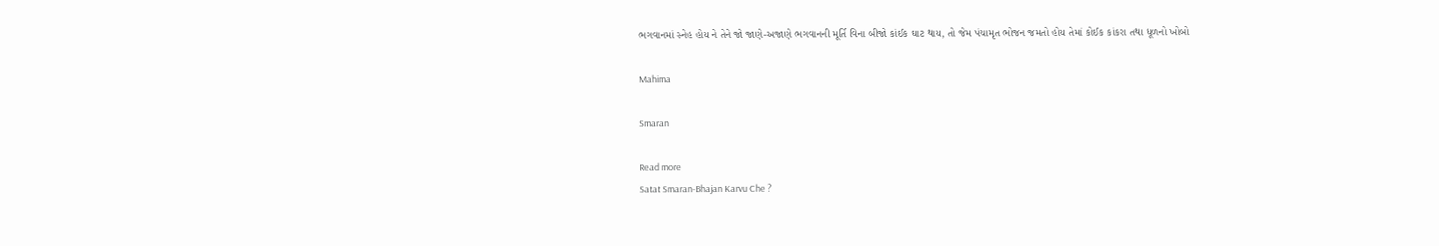ભગવાનમાં સ્નેહ હોય ને તેને જો જાણે-અજાણે ભગવાનની મૂર્તિ વિના બીજો કાંઈક ઘાટ થાય, તો જેમ પંચામૃત ભોજન જમતો હોય તેમાં કોઈક કાંકરા તથા ધૂળનો ખોબો

Mahima

Smaran

Read more
Satat Smaran-Bhajan Karvu Che ?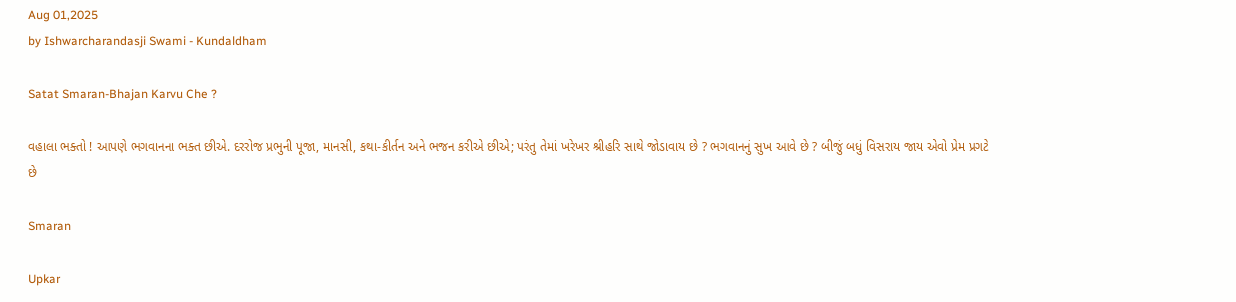Aug 01,2025
by Ishwarcharandasji Swami - Kundaldham

Satat Smaran-Bhajan Karvu Che ?

વહાલા ભક્તો ! આપણે ભગવાનના ભક્ત છીએ. દરરોજ પ્રભુની પૂજા, માનસી, કથા-કીર્તન અને ભજન કરીએ છીએ; પરંતુ તેમાં ખરેખર શ્રીહરિ સાથે જોડાવાય છે ? ભગવાનનું સુખ આવે છે ? બીજું બધું વિસરાય જાય એવો પ્રેમ પ્રગટે છે

Smaran

Upkar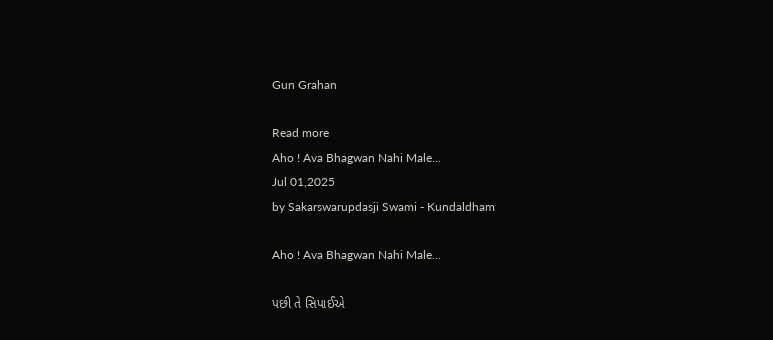Gun Grahan

Read more
Aho ! Ava Bhagwan Nahi Male...
Jul 01,2025
by Sakarswarupdasji Swami - Kundaldham

Aho ! Ava Bhagwan Nahi Male...

પછી તે સિપાઈએ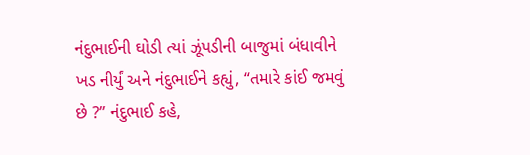નંદુભાઈની ઘોડી ત્યાં ઝૂંપડીની બાજુમાં બંધાવીને ખડ નીર્યું અને નંદુભાઈને કહ્યું, “તમારે કાંઈ જમવું છે ?” નંદુભાઈ કહે,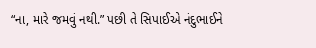“ના, મારે જમવું નથી.” પછી તે સિપાઈએ નંદુભાઈને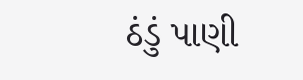ઠંડું પાણી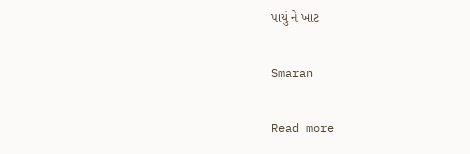પાયું ને ખાટ

Smaran

Read more